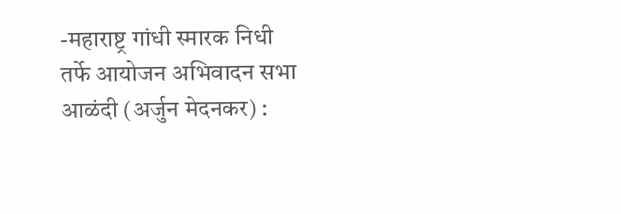-महाराष्ट्र गांधी स्मारक निधी तर्फे आयोजन अभिवादन सभा
आळंदी (अर्जुन मेदनकर) :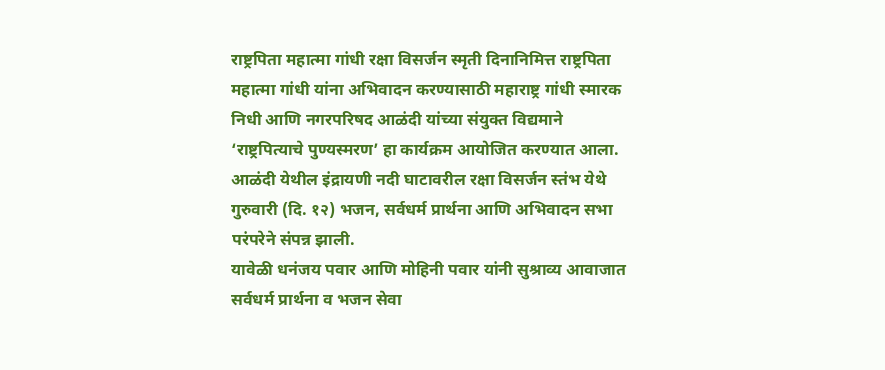राष्ट्रपिता महात्मा गांधी रक्षा विसर्जन स्मृती दिनानिमित्त राष्ट्रपिता महात्मा गांधी यांना अभिवादन करण्यासाठी महाराष्ट्र गांधी स्मारक निधी आणि नगरपरिषद आळंदी यांच्या संयुक्त विद्यमाने ‘राष्ट्रपित्याचे पुण्यस्मरण’ हा कार्यक्रम आयोजित करण्यात आला. आळंदी येथील इंद्रायणी नदी घाटावरील रक्षा विसर्जन स्तंभ येथे गुरुवारी (दि. १२) भजन, सर्वधर्म प्रार्थना आणि अभिवादन सभा परंपरेने संपन्न झाली.
यावेळी धनंजय पवार आणि मोहिनी पवार यांनी सुश्राव्य आवाजात सर्वधर्म प्रार्थना व भजन सेवा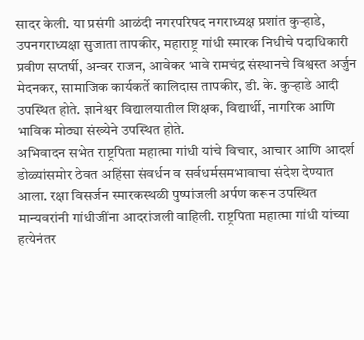सादर केली. या प्रसंगी आळंदी नगरपरिषद नगराध्यक्ष प्रशांत कुऱ्हाडे, उपनगराध्यक्षा सुजाता तापकीर, महाराष्ट्र गांधी स्मारक निधीचे पदाधिकारी प्रवीण सप्तर्षी, अन्वर राजन, आवेकर भावे रामचंद्र संस्थानचे विश्वस्त अर्जुन मेदनकर, सामाजिक कार्यकर्ते कालिदास तापकीर, डी. के. कुऱ्हाडे आदी उपस्थित होते. ज्ञानेश्वर विद्यालयातील शिक्षक, विद्यार्थी, नागरिक आणि भाविक मोठ्या संख्येने उपस्थित होते.
अभिवादन सभेत राष्ट्रपिता महात्मा गांधी यांचे विचार, आचार आणि आदर्श डोळ्यांसमोर ठेवत अहिंसा संवर्धन व सर्वधर्मसमभावाचा संदेश देण्यात आला. रक्षा विसर्जन स्मारकस्थळी पुष्पांजली अर्पण करून उपस्थित मान्यवरांनी गांधीजींना आदरांजली वाहिली. राष्ट्रपिता महात्मा गांधी यांच्या हत्येनंतर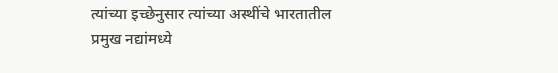त्यांच्या इच्छेनुसार त्यांच्या अस्थींचे भारतातील प्रमुख नद्यांमध्ये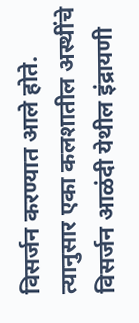विसर्जन करण्यात आले होते. त्यानुसार एका कलशातील अस्थींचे विसर्जन आळंदी येथील इंद्रायणी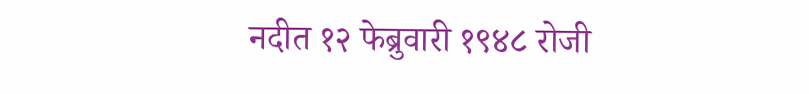नदीत १२ फेब्रुवारी १९४८ रोजी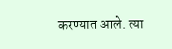करण्यात आले. त्या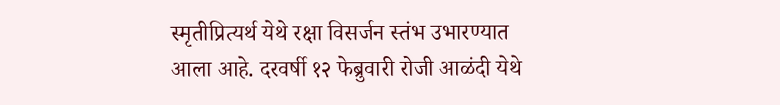स्मृतीप्रित्यर्थ येथे रक्षा विसर्जन स्तंभ उभारण्यात आला आहे. दरवर्षी १२ फेब्रुवारी रोजी आळंदी येथे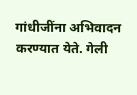गांधीजींना अभिवादन करण्यात येते. गेली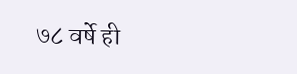७८ वर्षे ही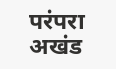परंपरा अखंड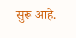सुरू आहे.